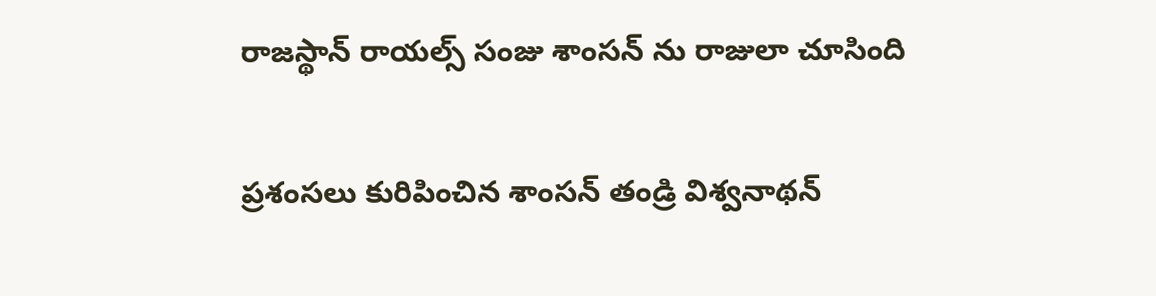రాజ‌స్థాన్ రాయ‌ల్స్ సంజు శాంస‌న్ ను రాజులా చూసింది

ప్ర‌శంస‌లు కురిపించిన శాంస‌న్ తండ్రి విశ్వ‌నాథ‌న్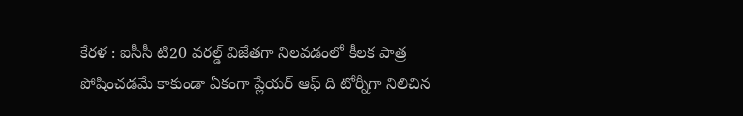కేర‌ళ : ఐసీసీ టి20 వ‌ర‌ల్డ్ విజేతగా నిల‌వ‌డంలో కీల‌క పాత్ర పోషించ‌డ‌మే కాకుండా ఏకంగా ప్లేయ‌ర్ ఆఫ్ ది టోర్నీగా నిలిచిన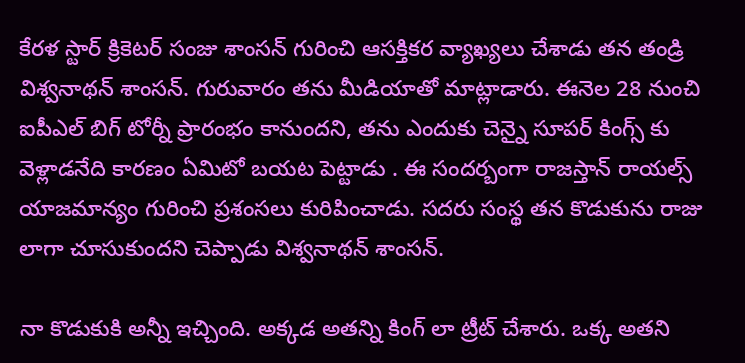కేర‌ళ స్టార్ క్రికెట‌ర్ సంజు శాంస‌న్ గురించి ఆస‌క్తిక‌ర వ్యాఖ్య‌లు చేశాడు త‌న తండ్రి విశ్వ‌నాథ‌న్ శాంస‌న్. గురువారం త‌ను మీడియాతో మాట్లాడారు. ఈనెల 28 నుంచి ఐపీఎల్ బిగ్ టోర్నీ ప్రారంభం కానుంద‌ని, త‌ను ఎందుకు చెన్నై సూప‌ర్ కింగ్స్ కు వెళ్లాడ‌నేది కార‌ణం ఏమిటో బ‌య‌ట పెట్టాడు . ఈ సంద‌ర్బంగా రాజ‌స్తాన్ రాయ‌ల్స్ యాజ‌మాన్యం గురించి ప్ర‌శంస‌లు కురిపించాడు. స‌ద‌రు సంస్థ త‌న కొడుకును రాజు లాగా చూసుకుంద‌ని చెప్పాడు విశ్వ‌నాథ‌న్ శాంస‌న్.

నా కొడుకుకి అన్నీ ఇచ్చింది. అక్కడ అతన్ని కింగ్ లా ట్రీట్ చేశారు. ఒక్క‌ అతని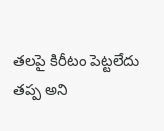తలపై కిరీటం పెట్టలేదు తప్ప అని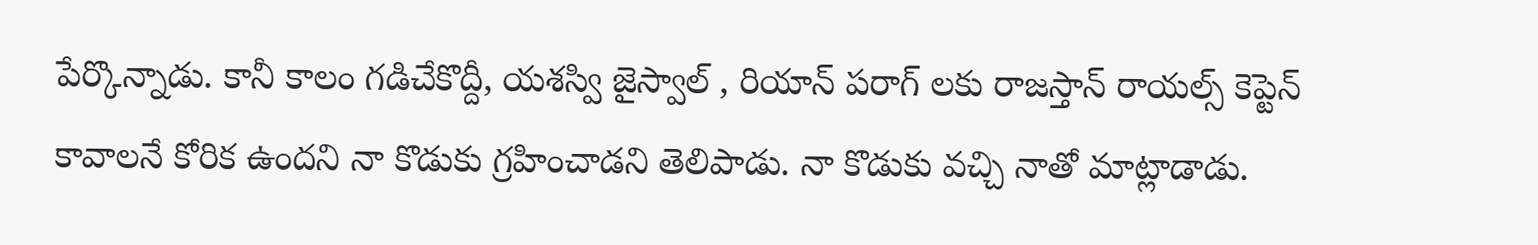పేర్కొన్నాడు. కానీ కాలం గడిచేకొద్దీ, యశస్వి జైస్వాల్ , రియాన్ పరాగ్ లకు రాజ‌స్తాన్ రాయ‌ల్స్ కెప్టెన్ కావాలనే కోరిక ఉందని నా కొడుకు గ్రహించాడని తెలిపాడు. నా కొడుకు వచ్చి నాతో మాట్లాడాడు.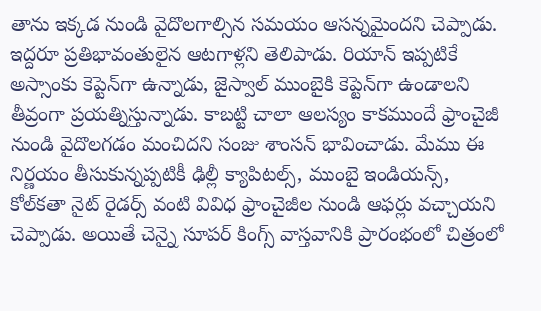తాను ఇక్కడ నుండి వైదొలగాల్సిన సమయం ఆసన్నమైందని చెప్పాడు. ఇద్దరూ ప్రతిభావంతులైన ఆటగాళ్లని తెలిపాడు. రియాన్ ఇప్పటికే అస్సాంకు కెప్టెన్‌గా ఉన్నాడు, జైస్వాల్ ముంబైకి కెప్టెన్‌గా ఉండాలని తీవ్రంగా ప్రయత్నిస్తున్నాడు. కాబట్టి చాలా ఆలస్యం కాకముందే ఫ్రాంచైజీ నుండి వైదొలగడం మంచిద‌ని సంజు శాంస‌న్ భావించాడు. మేము ఈ నిర్ణయం తీసుకున్నప్పటికీ ఢిల్లీ క్యాపిటల్స్, ముంబై ఇండియన్స్, కోల్‌కతా నైట్ రైడర్స్ వంటి వివిధ ఫ్రాంచైజీల నుండి ఆఫర్లు వచ్చాయని చెప్పాడు. అయితే చెన్నై సూపర్ కింగ్స్ వాస్తవానికి ప్రారంభంలో చిత్రంలో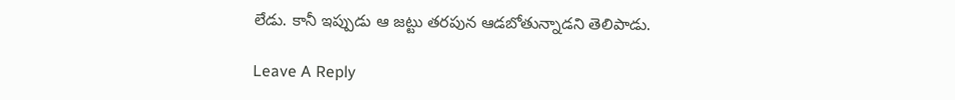లేడు. కానీ ఇప్పుడు ఆ జ‌ట్టు త‌ర‌పున ఆడ‌బోతున్నాడ‌ని తెలిపాడు.

Leave A Reply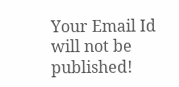Your Email Id will not be published!